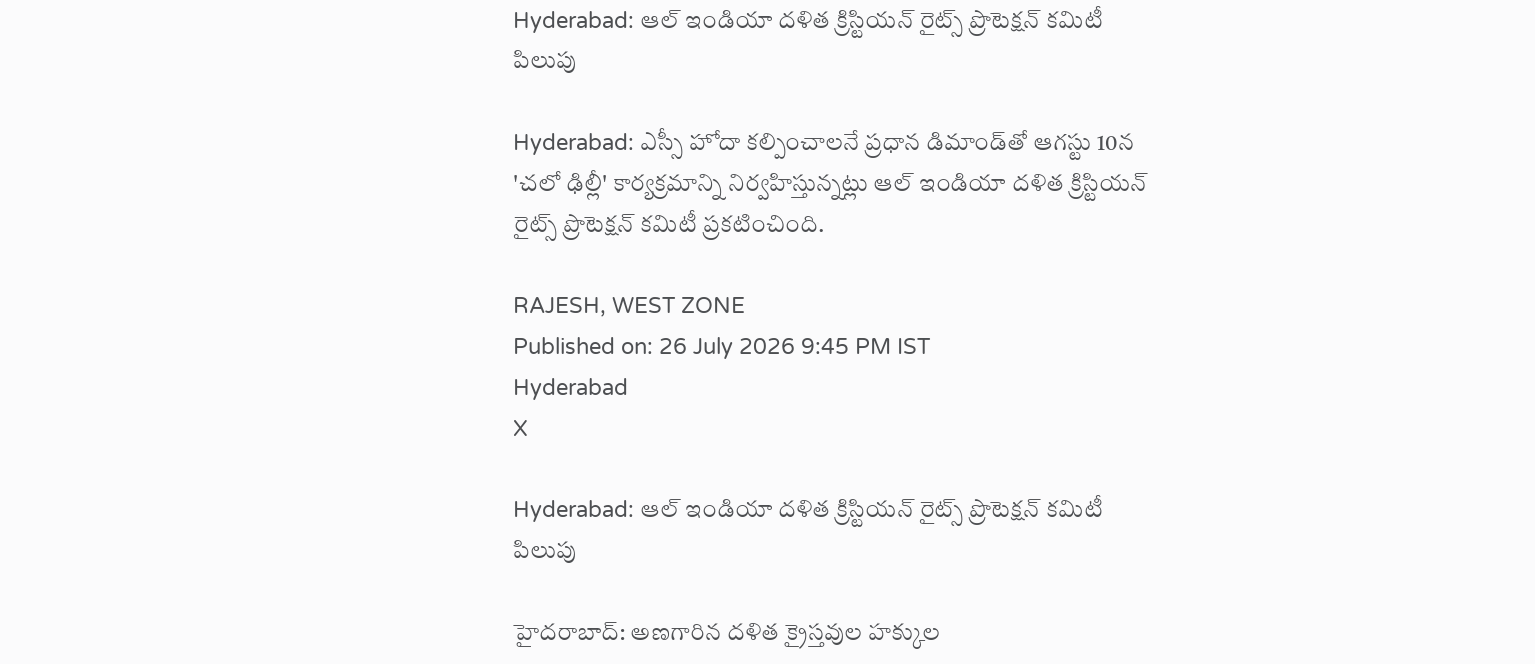Hyderabad: ఆల్ ఇండియా దళిత క్రిస్టియన్ రైట్స్ ప్రొటెక్షన్ కమిటీ పిలుపు

Hyderabad: ఎస్సీ హోదా కల్పించాలనే ప్రధాన డిమాండ్‌తో ఆగస్టు 10న 'చలో ఢిల్లీ' కార్యక్రమాన్ని నిర్వహిస్తున్నట్లు ఆల్ ఇండియా దళిత క్రిస్టియన్ రైట్స్ ప్రొటెక్షన్ కమిటీ ప్రకటించింది.

RAJESH, WEST ZONE
Published on: 26 July 2026 9:45 PM IST
Hyderabad
X

Hyderabad: ఆల్ ఇండియా దళిత క్రిస్టియన్ రైట్స్ ప్రొటెక్షన్ కమిటీ పిలుపు

హైదరాబాద్: అణగారిన దళిత క్రైస్తవుల హక్కుల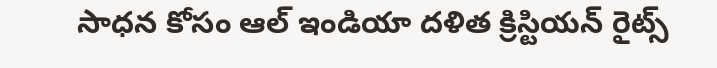సాధన కోసం ఆల్ ఇండియా దళిత క్రిస్టియన్ రైట్స్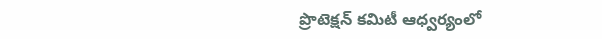ప్రొటెక్షన్ కమిటీ ఆధ్వర్యంలో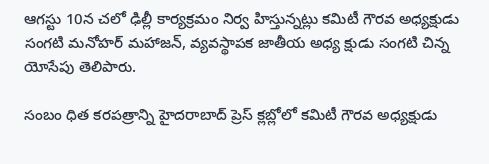ఆగస్టు 10న చలో ఢిల్లీ కార్యక్రమం నిర్వ హిస్తున్నట్లు కమిటీ గౌరవ అధ్యక్షుడు సంగటి మనోహర్ మహాజన్, వ్యవస్థాపక జాతీయ అధ్య క్షుడు సంగటి చిన్న యోసేపు తెలిపారు.

సంబం ధిత కరపత్రాన్ని హైదరాబాద్ ప్రెస్ క్లబ్లోలో కమిటీ గౌరవ అధ్యక్షుడు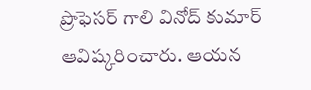ప్రొఫెసర్ గాలి వినోద్ కుమార్ ఆవిష్కరించారు. ఆయన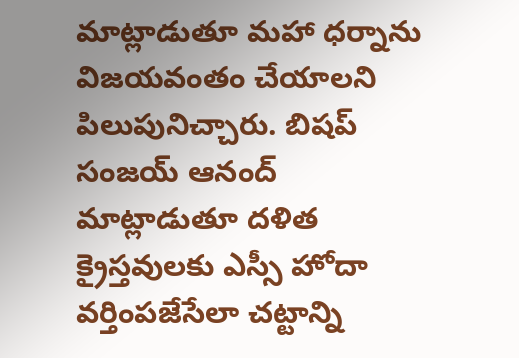మాట్లాడుతూ మహా ధర్నాను విజయవంతం చేయాలని పిలుపునిచ్చారు. బిషప్ సంజయ్ ఆనంద్ మాట్లాడుతూ దళిత క్రైస్తవులకు ఎస్సీ హోదా వర్తింపజేసేలా చట్టాన్ని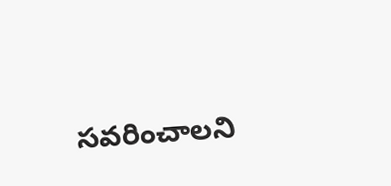సవరించాలని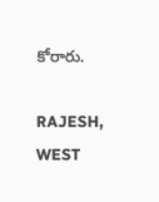కోరారు.

RAJESH, WEST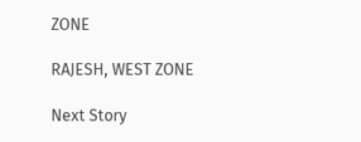ZONE

RAJESH, WEST ZONE

Next Story